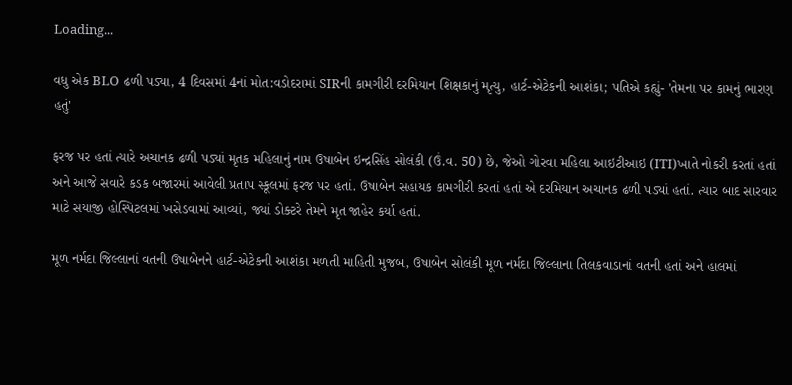Loading...

વધુ એક BLO ઢળી પડ્યા, 4 દિવસમાં 4નાં મોત:વડોદરામાં SIRની કામગીરી દરમિયાન શિક્ષકાનું મૃત્યુ, હાર્ટ-એટેકની આશંકા; પતિએ કહ્યું- 'તેમના પર કામનું ભારણ હતું'

ફરજ પર હતાં ત્યારે અચાનક ઢળી પડ્યાં મૃતક મહિલાનું નામ ઉષાબેન ઇન્દ્રસિંહ સોલંકી (ઉં.વ. 50) છે, જેઓ ગોરવા મહિલા આઇટીઆઇ (ITI)ખાતે નોકરી કરતાં હતાં અને આજે સવારે કડક બજારમાં આવેલી પ્રતાપ સ્કૂલમાં ફરજ પર હતાં. ઉષાબેન સહાયક કામગીરી કરતાં હતાં એ દરમિયાન અચાનક ઢળી પડ્યાં હતાં. ત્યાર બાદ સારવાર માટે સયાજી હોસ્પિટલમાં ખસેડવામાં આવ્યાં, જ્યાં ડોક્ટરે તેમને મૃત જાહેર કર્યા હતાં.

મૂળ નર્મદા જિલ્લાનાં વતની ઉષાબેનને હાર્ટ-એટેકની આશંકા મળતી માહિતી મુજબ, ઉષાબેન સોલંકી મૂળ નર્મદા જિલ્લાના તિલકવાડાનાં વતની હતાં અને હાલમાં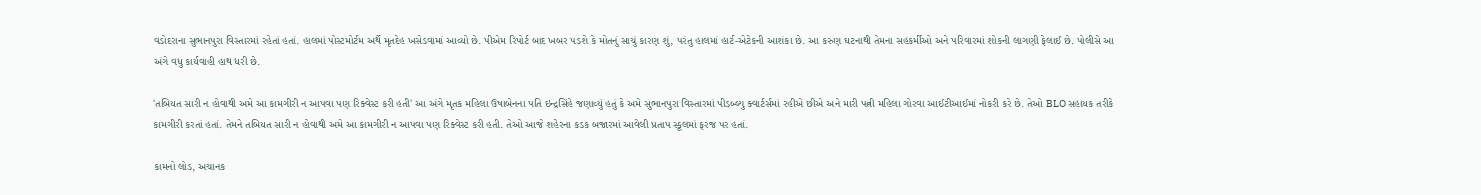વડોદરાના સુભાનપુરા વિસ્તારમાં રહેતાં હતાં. હાલમાં પોસ્ટમોર્ટમ અર્થે મૃતદેહ ખસેડવામાં આવ્યો છે. પીએમ રિપોર્ટ બાદ ખબર પડશે કે મોતનું સાચું કારણ શું, પરંતુ હાલમાં હાર્ટ-એટેકની આશંકા છે. આ કરુણ ઘટનાથી તેમના સહકર્મીઓ અને પરિવારમાં શોકની લાગણી ફેલાઈ છે. પોલીસે આ અંગે વધુ કાર્યવાહી હાથ ધરી છે.

'તબિયત સારી ન હોવાથી અમે આ કામગીરી ન આપવા પણ રિક્વેસ્ટ કરી હતી' આ અંગે મૃતક મહિલા ઉષાબેનના પતિ ઇન્દ્રસિંહે જણાવ્યું હતું કે અમે સુભાનપુરા વિસ્તારમાં પીડબ્લ્યુ ક્વાર્ટર્સમાં રહીએ છીએ અને મારી પત્ની મહિલા ગોરવા આઈટીઆઈમાં નોકરી કરે છે. તેઓ BLO સહાયક તરીકે કામગીરી કરતાં હતાં. તેમને તબિયત સારી ન હોવાથી અમે આ કામગીરી ન આપવા પણ રિક્વેસ્ટ કરી હતી. તેઓ આજે શહેરના કડક બજારમાં આવેલી પ્રતાપ સ્કૂલમાં ફરજ પર હતાં.

કામનો લોડ, અચાનક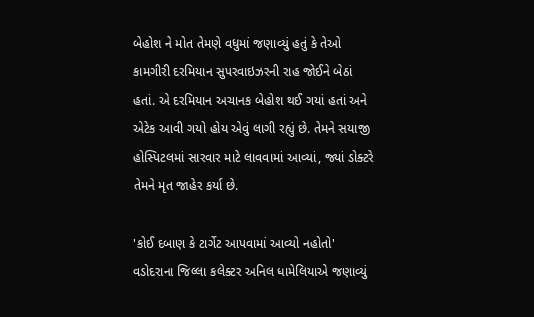બેહોશ ને મોત તેમણે વધુમાં જણાવ્યું હતું કે તેઓ કામગીરી દરમિયાન સુપરવાઇઝરની રાહ જોઈને બેઠાં હતાં. એ દરમિયાન અચાનક બેહોશ થઈ ગયાં હતાં અને એટેક આવી ગયો હોય એવું લાગી રહ્યું છે. તેમને સયાજી હોસ્પિટલમાં સારવાર માટે લાવવામાં આવ્યાં, જ્યાં ડોક્ટરે તેમને મૃત જાહેર કર્યા છે.

'કોઈ દબાણ કે ટાર્ગેટ આપવામાં આવ્યો નહોતો' વડોદરાના જિલ્લા કલેક્ટર અનિલ ધામેલિયાએ જણાવ્યું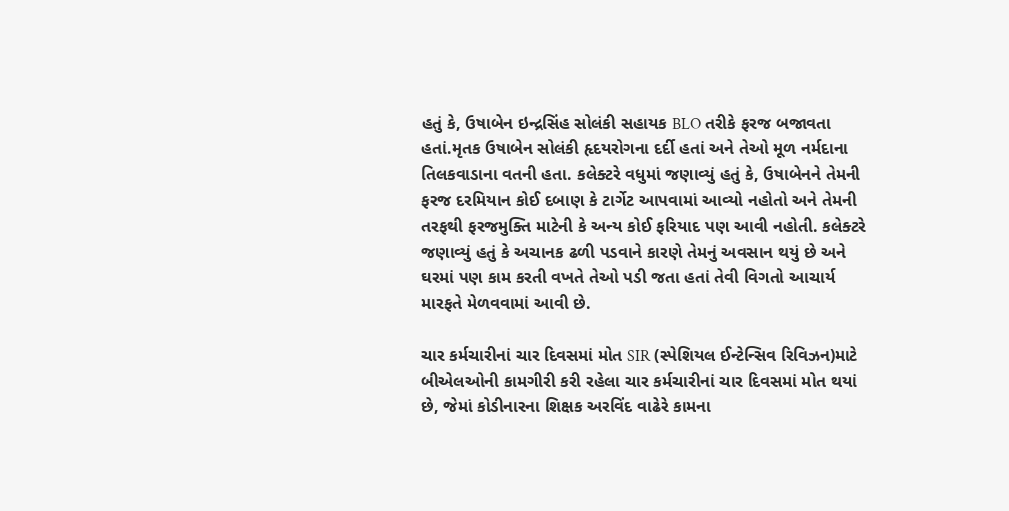હતું કે, ઉષાબેન ઇન્દ્રસિંહ સોલંકી સહાયક BLO તરીકે ફરજ બજાવતા હતાં.મૃતક ઉષાબેન સોલંકી હૃદયરોગના દર્દી હતાં અને તેઓ મૂળ નર્મદાના તિલકવાડાના વતની હતા. કલેક્ટરે વધુમાં જણાવ્યું હતું કે, ઉષાબેનને તેમની ફરજ દરમિયાન કોઈ દબાણ કે ટાર્ગેટ આપવામાં આવ્યો નહોતો અને તેમની તરફથી ફરજમુક્તિ માટેની કે અન્ય કોઈ ફરિયાદ પણ આવી નહોતી. કલેક્ટરે જણાવ્યું હતું કે અચાનક ઢળી પડવાને કારણે તેમનું અવસાન થયું છે અને ઘરમાં પણ કામ કરતી વખતે તેઓ પડી જતા હતાં તેવી વિગતો આચાર્ય મારફતે મેળવવામાં આવી છે.

ચાર કર્મચારીનાં ચાર દિવસમાં મોત SIR (સ્પેશિયલ ઈન્ટેન્સિવ રિવિઝન)માટે બીએલઓની કામગીરી કરી રહેલા ચાર કર્મચારીનાં ચાર દિવસમાં મોત થયાં છે, જેમાં કોડીનારના શિક્ષક અરવિંદ વાઢેરે કામના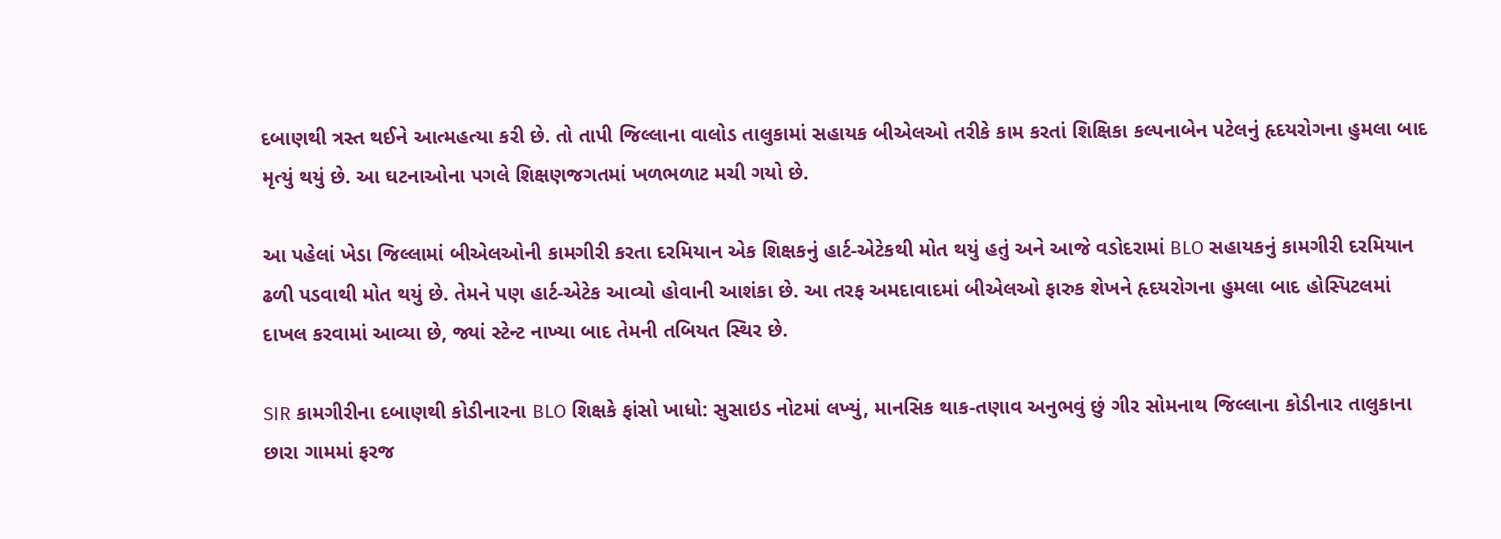દબાણથી ત્રસ્ત થઈને આત્મહત્યા કરી છે. તો તાપી જિલ્લાના વાલોડ તાલુકામાં સહાયક બીએલઓ તરીકે કામ કરતાં શિક્ષિકા કલ્પનાબેન પટેલનું હૃદયરોગના હુમલા બાદ મૃત્યું થયું છે. આ ઘટનાઓના પગલે શિક્ષણજગતમાં ખળભળાટ મચી ગયો છે.

આ પહેલાં ખેડા જિલ્લામાં બીએલઓની કામગીરી કરતા દરમિયાન એક શિક્ષકનું હાર્ટ-એટેકથી મોત થયું હતું અને આજે વડોદરામાં BLO સહાયકનું કામગીરી દરમિયાન ઢળી પડવાથી મોત થયું છે. તેમને પણ હાર્ટ-એટેક આવ્યો હોવાની આશંકા છે. આ તરફ અમદાવાદમાં બીએલઓ ફારુક શેખને હૃદયરોગના હુમલા બાદ હોસ્પિટલમાં દાખલ કરવામાં આવ્યા છે, જ્યાં સ્ટેન્ટ નાખ્યા બાદ તેમની તબિયત સ્થિર છે.

SIR કામગીરીના દબાણથી કોડીનારના BLO શિક્ષકે ફાંસો ખાધો: સુસાઇડ નોટમાં લખ્યું, માનસિક થાક-તણાવ અનુભવું છું ગીર સોમનાથ જિલ્લાના કોડીનાર તાલુકાના છારા ગામમાં ફરજ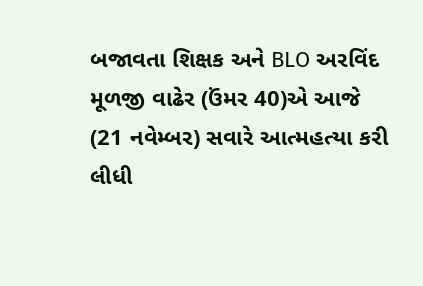બજાવતા શિક્ષક અને BLO અરવિંદ મૂળજી વાઢેર (ઉંમર 40)એ આજે (21 નવેમ્બર) સવારે આત્મહત્યા કરી લીધી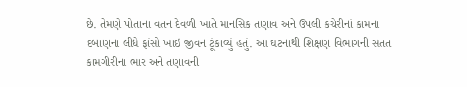છે. તેમણે પોતાના વતન દેવળી ખાતે માનસિક તણાવ અને ઉપલી કચેરીનાં કામના દબાણના લીધે ફાંસો ખાઇ જીવન ટૂંકાવ્યું હતું. આ ઘટનાથી શિક્ષણ વિભાગની સતત કામગીરીના ભાર અને તણાવની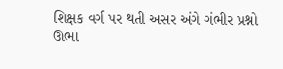શિક્ષક વર્ગ પર થતી અસર અંગે ગંભીર પ્રશ્નો ઊભા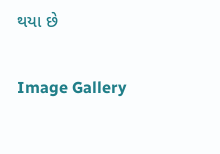થયા છે

Image Gallery